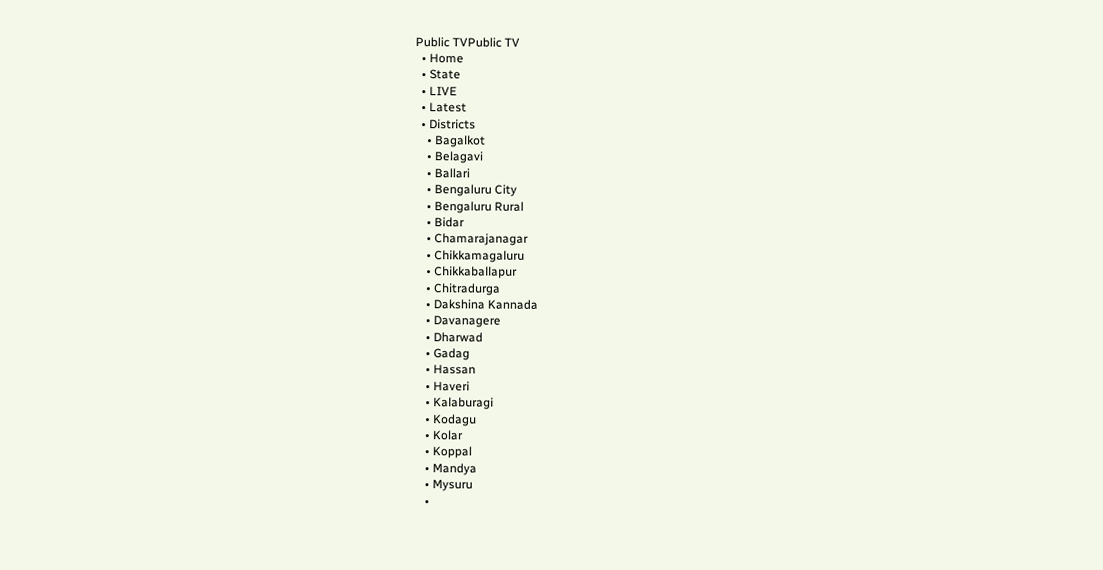Public TVPublic TV
  • Home
  • State
  • LIVE
  • Latest
  • Districts
    • Bagalkot
    • Belagavi
    • Ballari
    • Bengaluru City
    • Bengaluru Rural
    • Bidar
    • Chamarajanagar
    • Chikkamagaluru
    • Chikkaballapur
    • Chitradurga
    • Dakshina Kannada
    • Davanagere
    • Dharwad
    • Gadag
    • Hassan
    • Haveri
    • Kalaburagi
    • Kodagu
    • Kolar
    • Koppal
    • Mandya
    • Mysuru
    •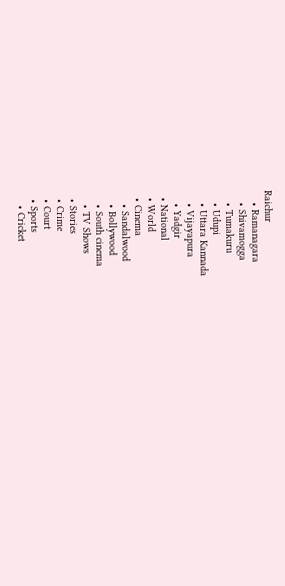Raichur
    • Ramanagara
    • Shivamogga
    • Tumakuru
    • Udupi
    • Uttara Kannada
    • Vijayapura
    • Yadgir
  • National
  • World
  • Cinema
    • Sandalwood
    • Bollywood
    • South cinema
    • TV Shows
  • Stories
  • Crime
  • Court
  • Sports
    • Cricket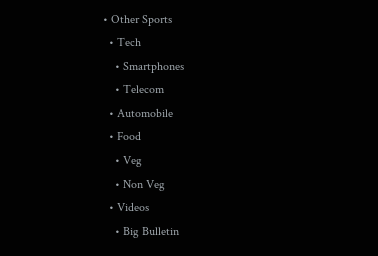• Other Sports
  • Tech
    • Smartphones
    • Telecom
  • Automobile
  • Food
    • Veg
    • Non Veg
  • Videos
    • Big Bulletin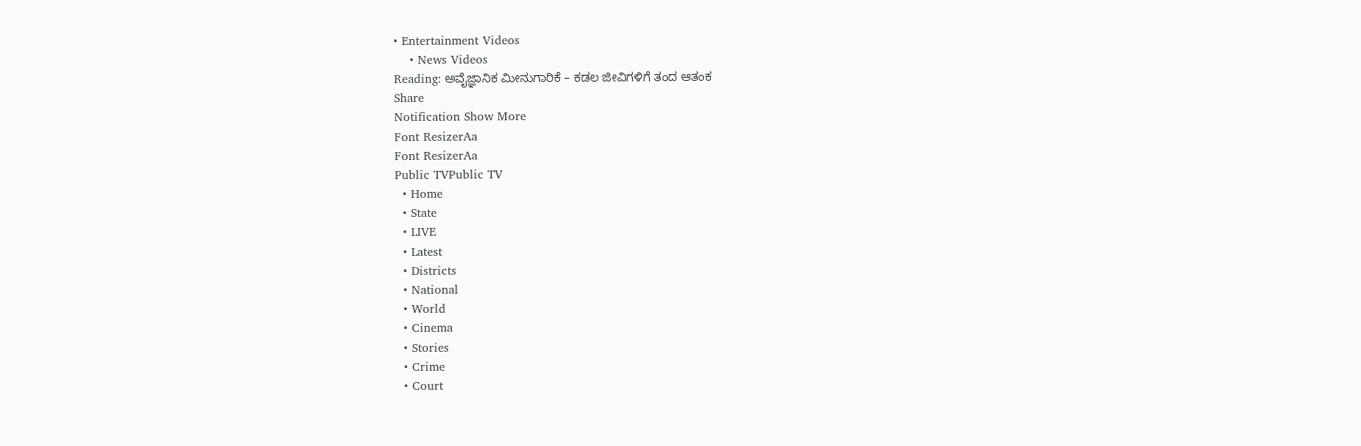• Entertainment Videos
    • News Videos
Reading: ಅವೈಜ್ಞಾನಿಕ ಮೀನುಗಾರಿಕೆ – ಕಡಲ ಜೀವಿಗಳಿಗೆ ತಂದ ಆತಂಕ
Share
Notification Show More
Font ResizerAa
Font ResizerAa
Public TVPublic TV
  • Home
  • State
  • LIVE
  • Latest
  • Districts
  • National
  • World
  • Cinema
  • Stories
  • Crime
  • Court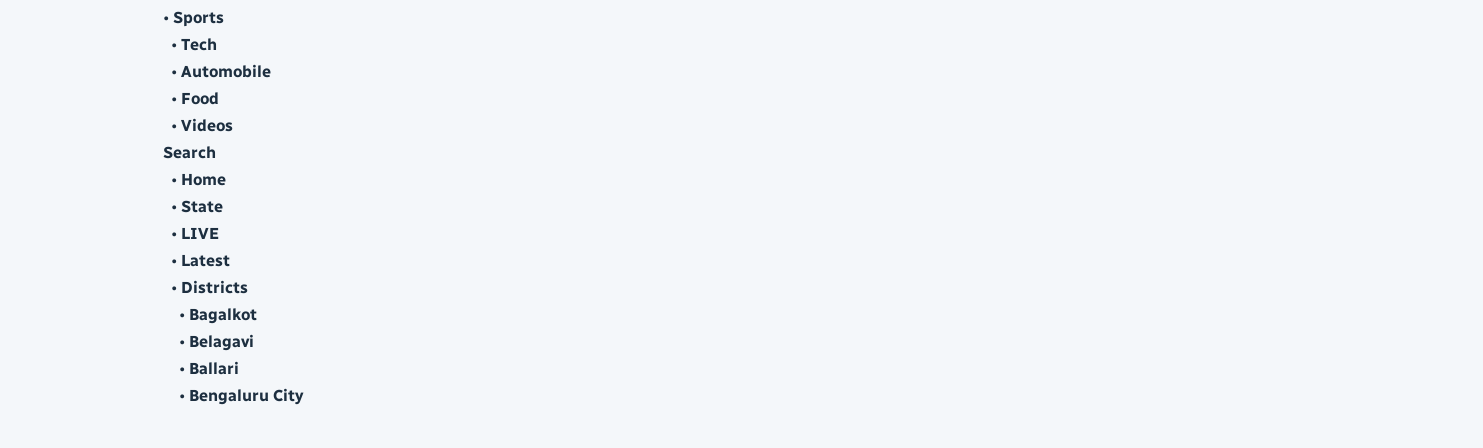• Sports
  • Tech
  • Automobile
  • Food
  • Videos
Search
  • Home
  • State
  • LIVE
  • Latest
  • Districts
    • Bagalkot
    • Belagavi
    • Ballari
    • Bengaluru City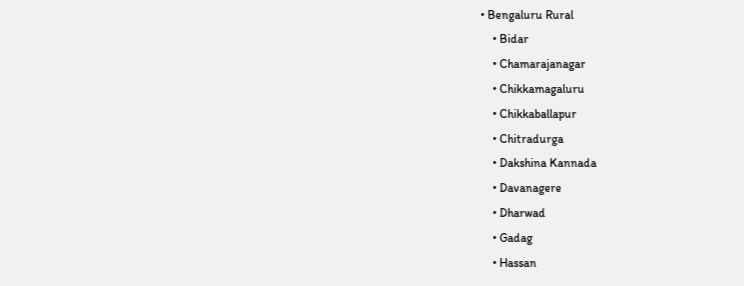• Bengaluru Rural
    • Bidar
    • Chamarajanagar
    • Chikkamagaluru
    • Chikkaballapur
    • Chitradurga
    • Dakshina Kannada
    • Davanagere
    • Dharwad
    • Gadag
    • Hassan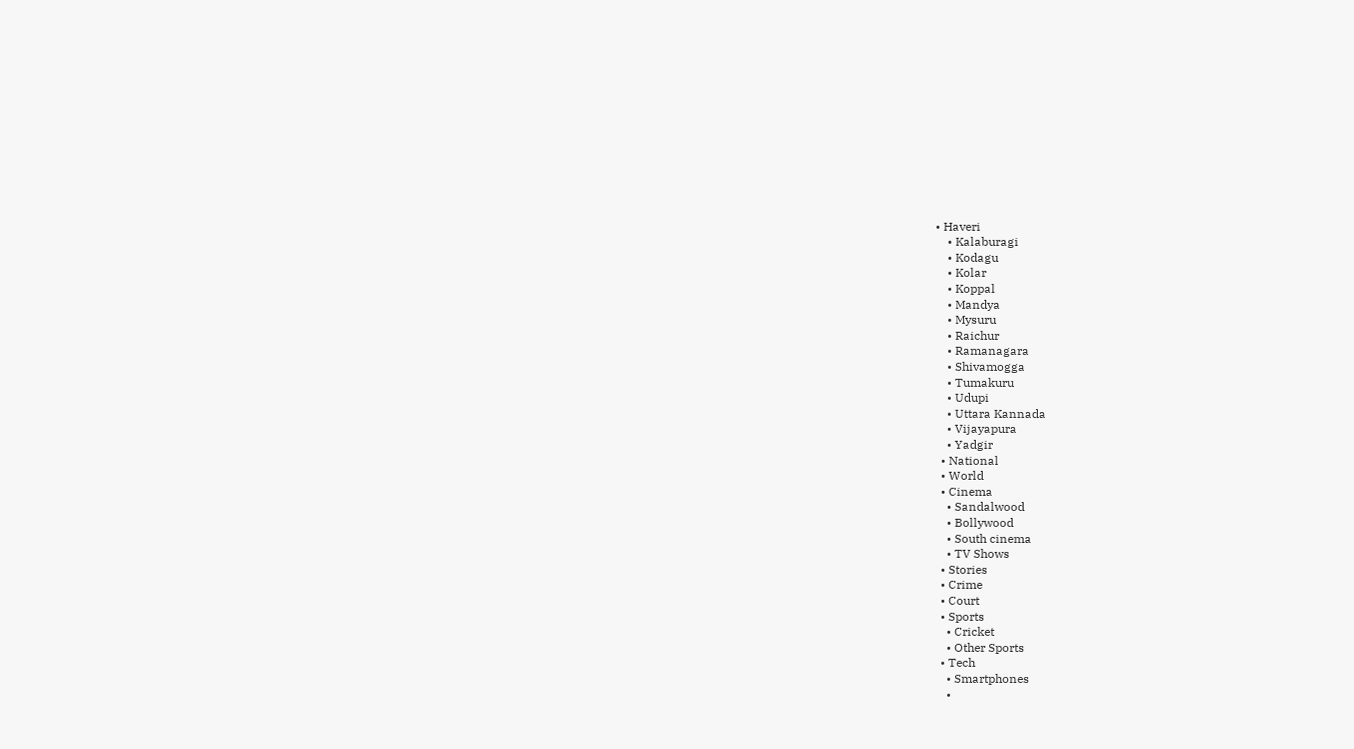• Haveri
    • Kalaburagi
    • Kodagu
    • Kolar
    • Koppal
    • Mandya
    • Mysuru
    • Raichur
    • Ramanagara
    • Shivamogga
    • Tumakuru
    • Udupi
    • Uttara Kannada
    • Vijayapura
    • Yadgir
  • National
  • World
  • Cinema
    • Sandalwood
    • Bollywood
    • South cinema
    • TV Shows
  • Stories
  • Crime
  • Court
  • Sports
    • Cricket
    • Other Sports
  • Tech
    • Smartphones
    •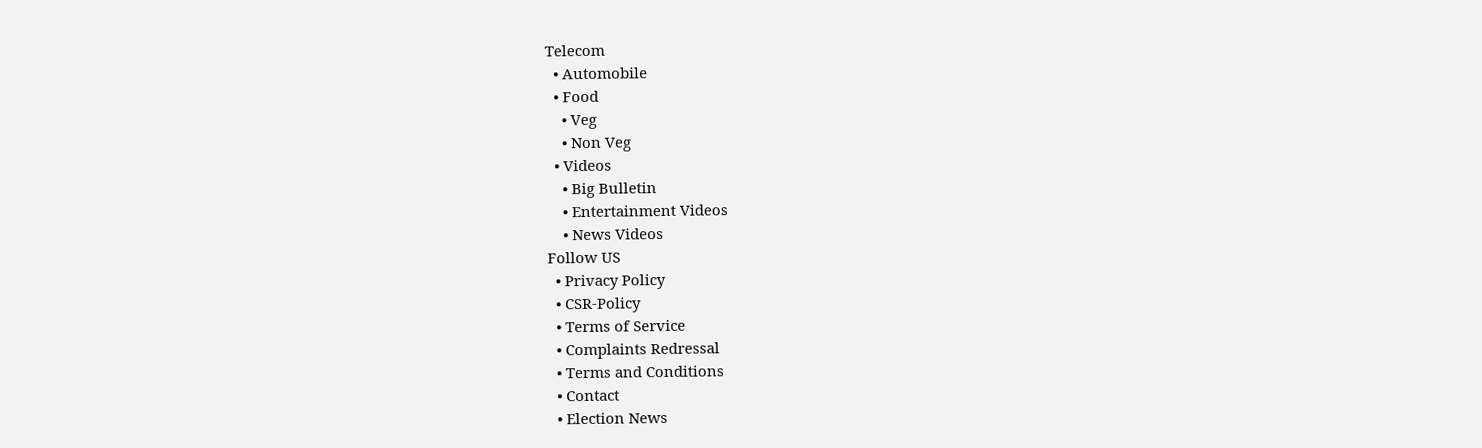Telecom
  • Automobile
  • Food
    • Veg
    • Non Veg
  • Videos
    • Big Bulletin
    • Entertainment Videos
    • News Videos
Follow US
  • Privacy Policy
  • CSR-Policy
  • Terms of Service
  • Complaints Redressal
  • Terms and Conditions
  • Contact
  • Election News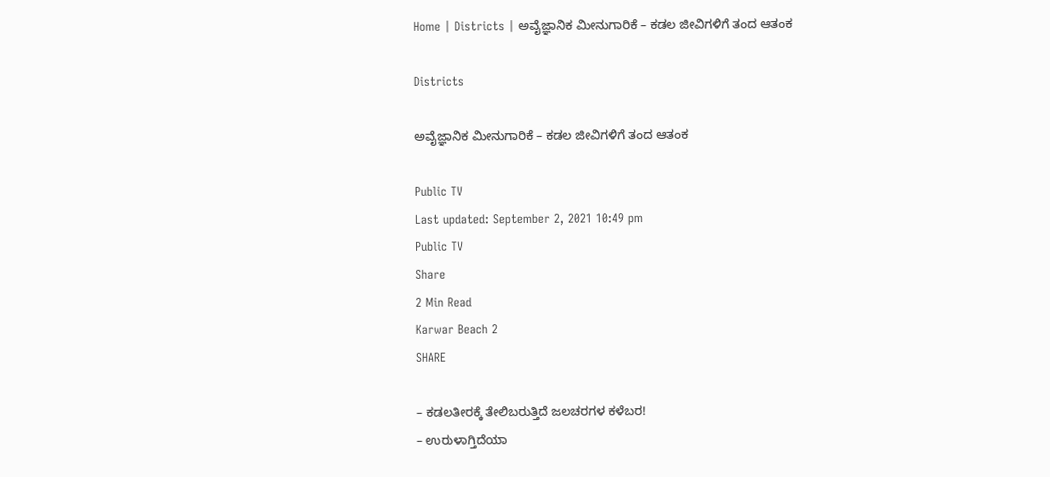Home | Districts | ಅವೈಜ್ಞಾನಿಕ ಮೀನುಗಾರಿಕೆ – ಕಡಲ ಜೀವಿಗಳಿಗೆ ತಂದ ಆತಂಕ

Districts

ಅವೈಜ್ಞಾನಿಕ ಮೀನುಗಾರಿಕೆ – ಕಡಲ ಜೀವಿಗಳಿಗೆ ತಂದ ಆತಂಕ

Public TV
Last updated: September 2, 2021 10:49 pm
Public TV
Share
2 Min Read
Karwar Beach 2
SHARE

– ಕಡಲತೀರಕ್ಕೆ ತೇಲಿಬರುತ್ತಿದೆ ಜಲಚರಗಳ ಕಳೆಬರ!
– ಉರುಳಾಗ್ತಿದೆಯಾ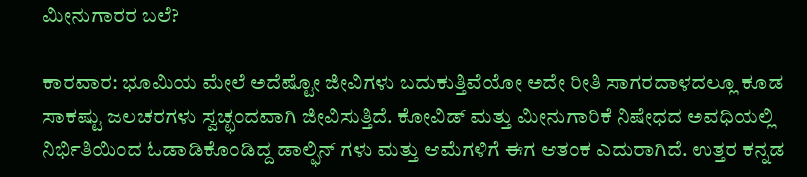ಮೀನುಗಾರರ ಬಲೆ?

ಕಾರವಾರ: ಭೂಮಿಯ ಮೇಲೆ ಅದೆಷ್ಟೋ ಜೀವಿಗಳು ಬದುಕುತ್ತಿವೆಯೋ ಅದೇ ರೀತಿ ಸಾಗರದಾಳದಲ್ಲೂ ಕೂಡ ಸಾಕಷ್ಟು ಜಲಚರಗಳು ಸ್ವಚ್ಛಂದವಾಗಿ ಜೀವಿಸುತ್ತಿದೆ. ಕೋವಿಡ್ ಮತ್ತು ಮೀನುಗಾರಿಕೆ ನಿಷೇಧದ ಅವಧಿಯಲ್ಲಿ ನಿರ್ಭಿತಿಯಿಂದ ಓಡಾಡಿಕೊಂಡಿದ್ದ ಡಾಲ್ಫಿನ್ ಗಳು ಮತ್ತು ಆಮೆಗಳಿಗೆ ಈಗ ಆತಂಕ ಎದುರಾಗಿದೆ. ಉತ್ತರ ಕನ್ನಡ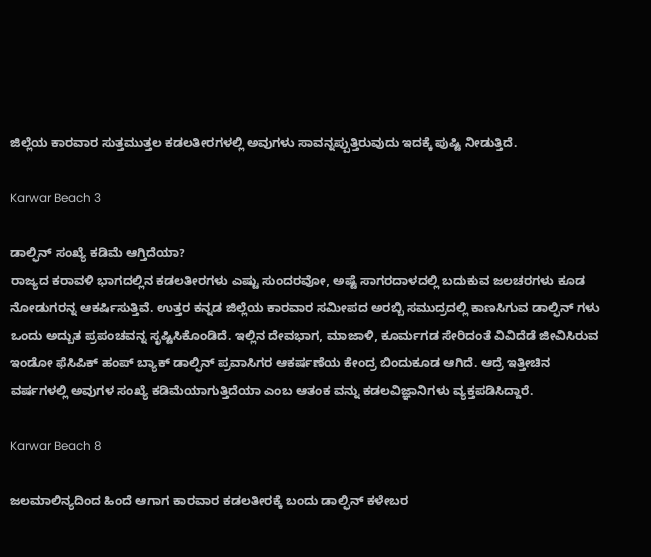ಜಿಲ್ಲೆಯ ಕಾರವಾರ ಸುತ್ತಮುತ್ತಲ ಕಡಲತೀರಗಳಲ್ಲಿ ಅವುಗಳು ಸಾವನ್ನಪ್ಪುತ್ತಿರುವುದು ಇದಕ್ಕೆ ಪುಷ್ಟಿ ನೀಡುತ್ತಿದೆ.

Karwar Beach 3

ಡಾಲ್ಫಿನ್ ಸಂಖ್ಯೆ ಕಡಿಮೆ ಆಗ್ತಿದೆಯಾ?
ರಾಜ್ಯದ ಕರಾವಳಿ ಭಾಗದಲ್ಲಿನ ಕಡಲತೀರಗಳು ಎಷ್ಟು ಸುಂದರವೋ, ಅಷ್ಟೆ ಸಾಗರದಾಳದಲ್ಲಿ ಬದುಕುವ ಜಲಚರಗಳು ಕೂಡ ನೋಡುಗರನ್ನ ಆಕರ್ಷಿಸುತ್ತಿವೆ. ಉತ್ತರ ಕನ್ನಡ ಜಿಲ್ಲೆಯ ಕಾರವಾರ ಸಮೀಪದ ಅರಬ್ಬಿ ಸಮುದ್ರದಲ್ಲಿ ಕಾಣಸಿಗುವ ಡಾಲ್ಫಿನ್ ಗಳು ಒಂದು ಅದ್ಬುತ ಪ್ರಪಂಚವನ್ನ ಸೃಷ್ಟಿಸಿಕೊಂಡಿದೆ. ಇಲ್ಲಿನ ದೇವಭಾಗ, ಮಾಜಾಳಿ, ಕೂರ್ಮಗಡ ಸೇರಿದಂತೆ ವಿವಿದೆಡೆ ಜೀವಿಸಿರುವ ಇಂಡೋ ಫೆಸಿಪಿಕ್ ಹಂಪ್ ಬ್ಯಾಕ್ ಡಾಲ್ಫಿನ್ ಪ್ರವಾಸಿಗರ ಆಕರ್ಷಣೆಯ ಕೇಂದ್ರ ಬಿಂದುಕೂಡ ಆಗಿದೆ. ಆದ್ರೆ ಇತ್ತೀಚಿನ ವರ್ಷಗಳಲ್ಲಿ ಅವುಗಳ ಸಂಖ್ಯೆ ಕಡಿಮೆಯಾಗುತ್ತಿದೆಯಾ ಎಂಬ ಆತಂಕ ವನ್ನು ಕಡಲವಿಜ್ಞಾನಿಗಳು ವ್ಯಕ್ತಪಡಿಸಿದ್ದಾರೆ.

Karwar Beach 8

ಜಲಮಾಲಿನ್ಯದಿಂದ ಹಿಂದೆ ಆಗಾಗ ಕಾರವಾರ ಕಡಲತೀರಕ್ಕೆ ಬಂದು ಡಾಲ್ಫಿನ್ ಕಳೇಬರ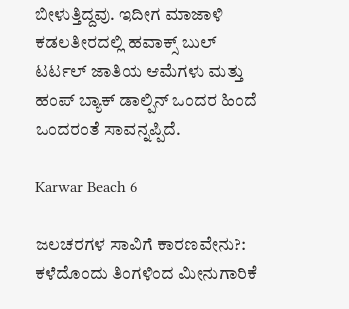ಬೀಳುತ್ತಿದ್ದವು. ಇದೀಗ ಮಾಜಾಳಿ ಕಡಲತೀರದಲ್ಲಿ ಹವಾಕ್ಸ್ ಬುಲ್ ಟರ್ಟಲ್ ಜಾತಿಯ ಆಮೆಗಳು ಮತ್ತು ಹಂಪ್ ಬ್ಯಾಕ್ ಡಾಲ್ಪಿನ್ ಒಂದರ ಹಿಂದೆ ಒಂದರಂತೆ ಸಾವನ್ನಪ್ಪಿದೆ.

Karwar Beach 6

ಜಲಚರಗಳ ಸಾವಿಗೆ ಕಾರಣವೇನು?:
ಕಳೆದೊಂದು ತಿಂಗಳಿಂದ ಮೀನುಗಾರಿಕೆ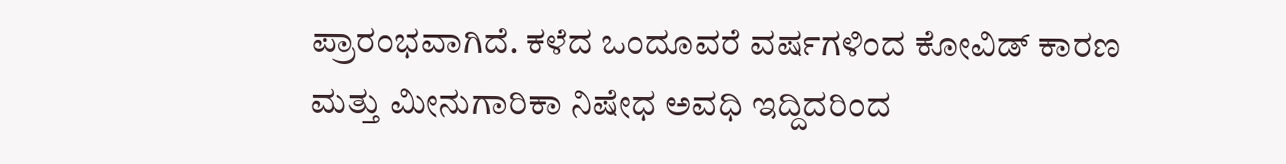ಪ್ರಾರಂಭವಾಗಿದೆ. ಕಳೆದ ಒಂದೂವರೆ ವರ್ಷಗಳಿಂದ ಕೋವಿಡ್ ಕಾರಣ ಮತ್ತು ಮೀನುಗಾರಿಕಾ ನಿಷೇಧ ಅವಧಿ ಇದ್ದಿದರಿಂದ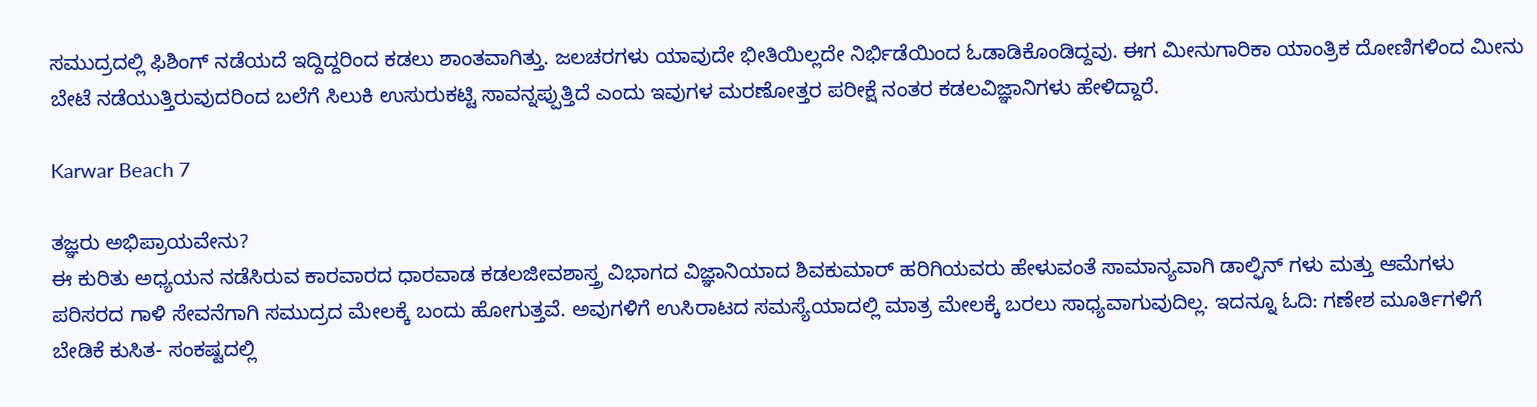ಸಮುದ್ರದಲ್ಲಿ ಫಿಶಿಂಗ್ ನಡೆಯದೆ ಇದ್ದಿದ್ದರಿಂದ ಕಡಲು ಶಾಂತವಾಗಿತ್ತು. ಜಲಚರಗಳು ಯಾವುದೇ ಭೀತಿಯಿಲ್ಲದೇ ನಿರ್ಭಿಡೆಯಿಂದ ಓಡಾಡಿಕೊಂಡಿದ್ದವು. ಈಗ ಮೀನುಗಾರಿಕಾ ಯಾಂತ್ರಿಕ ದೋಣಿಗಳಿಂದ ಮೀನು ಬೇಟೆ ನಡೆಯುತ್ತಿರುವುದರಿಂದ ಬಲೆಗೆ ಸಿಲುಕಿ ಉಸುರುಕಟ್ಟಿ ಸಾವನ್ನಪ್ಪುತ್ತಿದೆ ಎಂದು ಇವುಗಳ ಮರಣೋತ್ತರ ಪರೀಕ್ಷೆ ನಂತರ ಕಡಲವಿಜ್ಞಾನಿಗಳು ಹೇಳಿದ್ದಾರೆ.

Karwar Beach 7

ತಜ್ಞರು ಅಭಿಪ್ರಾಯವೇನು?
ಈ ಕುರಿತು ಅಧ್ಯಯನ ನಡೆಸಿರುವ ಕಾರವಾರದ ಧಾರವಾಡ ಕಡಲಜೀವಶಾಸ್ತ್ರ ವಿಭಾಗದ ವಿಜ್ಞಾನಿಯಾದ ಶಿವಕುಮಾರ್ ಹರಿಗಿಯವರು ಹೇಳುವಂತೆ ಸಾಮಾನ್ಯವಾಗಿ ಡಾಲ್ಫಿನ್ ಗಳು ಮತ್ತು ಆಮೆಗಳು ಪರಿಸರದ ಗಾಳಿ ಸೇವನೆಗಾಗಿ ಸಮುದ್ರದ ಮೇಲಕ್ಕೆ ಬಂದು ಹೋಗುತ್ತವೆ. ಅವುಗಳಿಗೆ ಉಸಿರಾಟದ ಸಮಸ್ಯೆಯಾದಲ್ಲಿ ಮಾತ್ರ ಮೇಲಕ್ಕೆ ಬರಲು ಸಾಧ್ಯವಾಗುವುದಿಲ್ಲ. ಇದನ್ನೂ ಓದಿ: ಗಣೇಶ ಮೂರ್ತಿಗಳಿಗೆ ಬೇಡಿಕೆ ಕುಸಿತ- ಸಂಕಷ್ಟದಲ್ಲಿ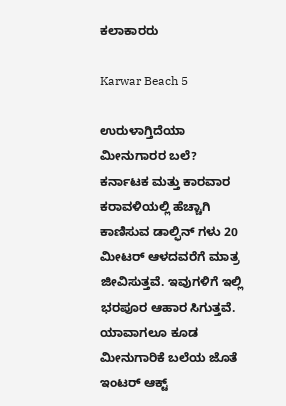ಕಲಾಕಾರರು

Karwar Beach 5

ಉರುಳಾಗ್ತಿದೆಯಾ ಮೀನುಗಾರರ ಬಲೆ?
ಕರ್ನಾಟಕ ಮತ್ತು ಕಾರವಾರ ಕರಾವಳಿಯಲ್ಲಿ ಹೆಚ್ಚಾಗಿ ಕಾಣಿಸುವ ಡಾಲ್ಫಿನ್ ಗಳು 20 ಮೀಟರ್ ಆಳದವರೆಗೆ ಮಾತ್ರ ಜೀವಿಸುತ್ತವೆ. ಇವುಗಳಿಗೆ ಇಲ್ಲಿ ಭರಪೂರ ಆಹಾರ ಸಿಗುತ್ತವೆ. ಯಾವಾಗಲೂ ಕೂಡ ಮೀನುಗಾರಿಕೆ ಬಲೆಯ ಜೊತೆ ಇಂಟರ್ ಆಕ್ಟ್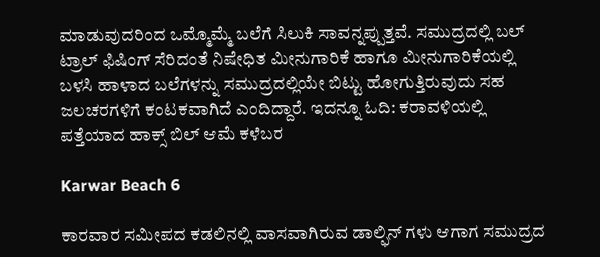ಮಾಡುವುದರಿಂದ ಒಮ್ಮೊಮ್ಮೆ ಬಲೆಗೆ ಸಿಲುಕಿ ಸಾವನ್ನಪ್ಪುತ್ತವೆ. ಸಮುದ್ರದಲ್ಲಿ ಬಲ್ ಟ್ರಾಲ್ ಫಿಷಿಂಗ್ ಸೆರಿದಂತೆ ನಿಷೇಧಿತ ಮೀನುಗಾರಿಕೆ ಹಾಗೂ ಮೀನುಗಾರಿಕೆಯಲ್ಲಿ ಬಳಸಿ ಹಾಳಾದ ಬಲೆಗಳನ್ನು ಸಮುದ್ರದಲ್ಲಿಯೇ ಬಿಟ್ಟು ಹೋಗುತ್ತಿರುವುದು ಸಹ ಜಲಚರಗಳಿಗೆ ಕಂಟಕವಾಗಿದೆ ಎಂದಿದ್ದಾರೆ. ಇದನ್ನೂ ಓದಿ: ಕರಾವಳಿಯಲ್ಲಿ ಪತ್ತೆಯಾದ ಹಾಕ್ಸ್ ಬಿಲ್ ಆಮೆ ಕಳೆಬರ

Karwar Beach 6

ಕಾರವಾರ ಸಮೀಪದ ಕಡಲಿನಲ್ಲಿ ವಾಸವಾಗಿರುವ ಡಾಲ್ಫಿನ್ ಗಳು ಆಗಾಗ ಸಮುದ್ರದ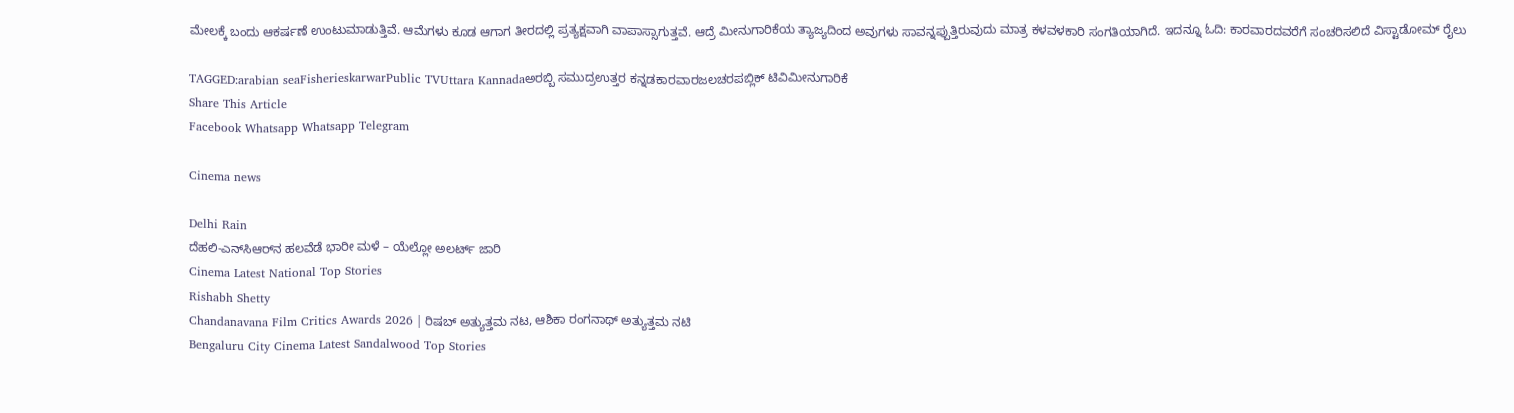ಮೇಲಕ್ಕೆ ಬಂದು ಆಕರ್ಷಣೆ ಉಂಟುಮಾಡುತ್ತಿವೆ. ಆಮೆಗಳು ಕೂಡ ಆಗಾಗ ತೀರದಲ್ಲಿ ಪ್ರತ್ಯಕ್ಷವಾಗಿ ವಾಪಾಸ್ಸಾಗುತ್ತವೆ. ಆದ್ರೆ ಮೀನುಗಾರಿಕೆಯ ತ್ಯಾಜ್ಯದಿಂದ ಅವುಗಳು ಸಾವನ್ನಪ್ಪುತ್ತಿರುವುದು ಮಾತ್ರ ಕಳವಳಕಾರಿ ಸಂಗತಿಯಾಗಿದೆ. ಇದನ್ನೂ ಓದಿ: ಕಾರವಾರದವರೆಗೆ ಸಂಚರಿಸಲಿದೆ ವಿಸ್ಟಾಡೋಮ್ ರೈಲು

TAGGED:arabian seaFisherieskarwarPublic TVUttara Kannadaಅರಬ್ಬಿ ಸಮುದ್ರಉತ್ತರ ಕನ್ನಡಕಾರವಾರಜಲಚರಪಬ್ಲಿಕ್ ಟಿವಿಮೀನುಗಾರಿಕೆ
Share This Article
Facebook Whatsapp Whatsapp Telegram

Cinema news

Delhi Rain
ದೆಹಲಿ-ಎನ್‌ಸಿಆರ್‌ನ ಹಲವೆಡೆ ಭಾರೀ ಮಳೆ – ಯೆಲ್ಲೋ ಅಲರ್ಟ್ ಜಾರಿ
Cinema Latest National Top Stories
Rishabh Shetty
Chandanavana Film Critics Awards 2026 | ರಿಷಬ್ ಅತ್ಯುತ್ತಮ ನಟ, ಆಶಿಕಾ ರಂಗನಾಥ್ ಅತ್ಯುತ್ತಮ ನಟಿ
Bengaluru City Cinema Latest Sandalwood Top Stories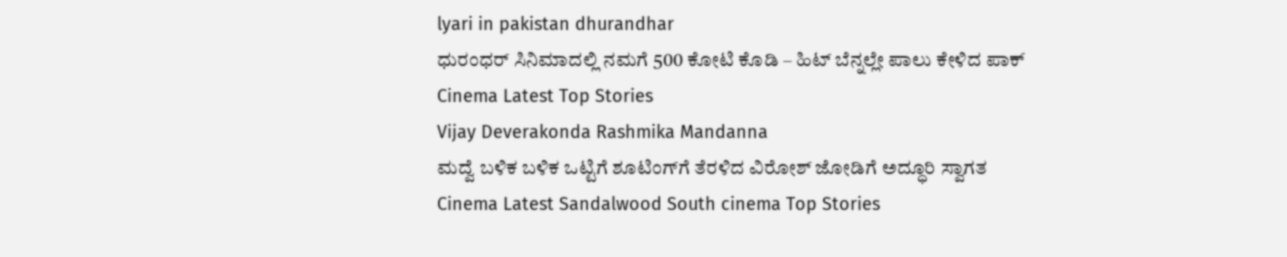lyari in pakistan dhurandhar
ಧುರಂಧರ್‌ ಸಿನಿಮಾದಲ್ಲಿ ನಮಗೆ 500 ಕೋಟಿ ಕೊಡಿ – ಹಿಟ್‌ ಬೆನ್ನಲ್ಲೇ ಪಾಲು ಕೇಳಿದ ಪಾಕ್‌
Cinema Latest Top Stories
Vijay Deverakonda Rashmika Mandanna
ಮದ್ವೆ ಬಳಿಕ ಬಳಿಕ ಒಟ್ಟಿಗೆ ಶೂಟಿಂಗ್‌ಗೆ ತೆರಳಿದ ವಿರೋಶ್ ಜೋಡಿಗೆ ಅದ್ಧೂರಿ ಸ್ವಾಗತ
Cinema Latest Sandalwood South cinema Top Stories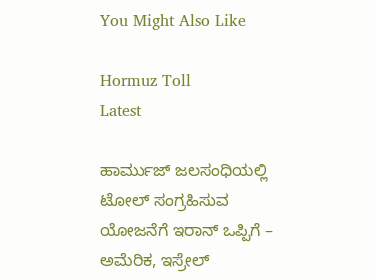You Might Also Like

Hormuz Toll
Latest

ಹಾರ್ಮುಜ್‌ ಜಲಸಂಧಿಯಲ್ಲಿ ಟೋಲ್‌ ಸಂಗ್ರಹಿಸುವ ಯೋಜನೆಗೆ ಇರಾನ್‌ ಒಪ್ಪಿಗೆ – ಅಮೆರಿಕ, ಇಸ್ರೇಲ್‌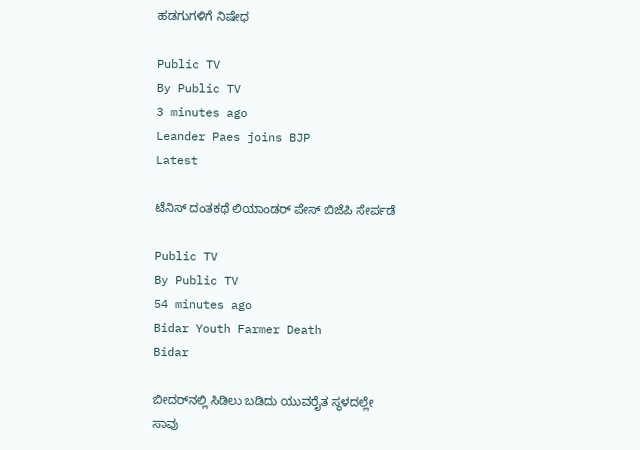ಹಡಗುಗಳಿಗೆ ನಿಷೇಧ

Public TV
By Public TV
3 minutes ago
Leander Paes joins BJP
Latest

ಟೆನಿಸ್ ದಂತಕಥೆ ಲಿಯಾಂಡರ್ ಪೇಸ್ ಬಿಜೆಪಿ ಸೇರ್ಪಡೆ

Public TV
By Public TV
54 minutes ago
Bidar Youth Farmer Death
Bidar

ಬೀದರ್‌ನಲ್ಲಿ ಸಿಡಿಲು ಬಡಿದು ಯುವರೈತ ಸ್ಥಳದಲ್ಲೇ ಸಾವು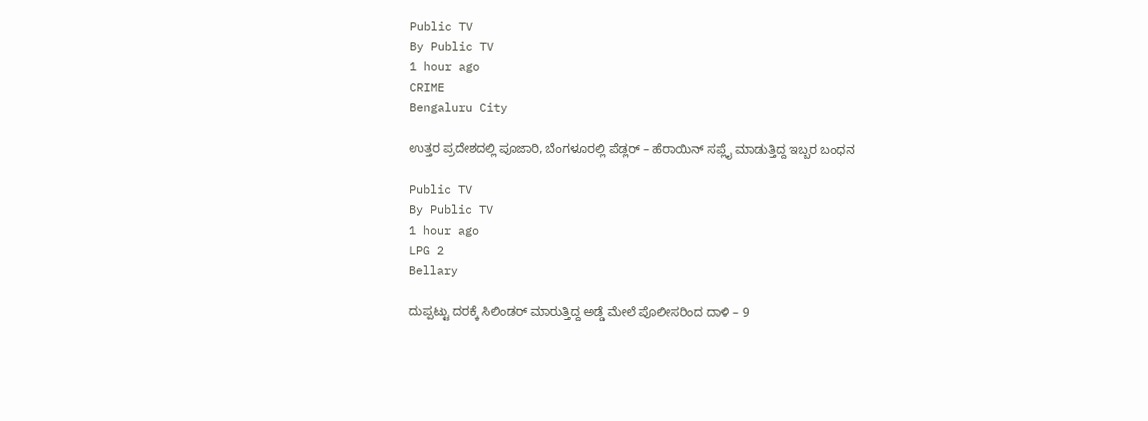Public TV
By Public TV
1 hour ago
CRIME
Bengaluru City

ಉತ್ತರ ಪ್ರದೇಶದಲ್ಲಿ ಪೂಜಾರಿ, ಬೆಂಗಳೂರಲ್ಲಿ ಪೆಡ್ಲರ್ – ಹೆರಾಯಿನ್‌ ಸಪ್ಲೈ ಮಾಡುತ್ತಿದ್ದ ಇಬ್ಬರ ಬಂಧನ

Public TV
By Public TV
1 hour ago
LPG 2
Bellary

ದುಪ್ಪಟ್ಟು ದರಕ್ಕೆ ಸಿಲಿಂಡರ್‌ ಮಾರುತ್ತಿದ್ದ ಅಡ್ಡೆ ಮೇಲೆ ಪೊಲೀಸರಿಂದ ದಾಳಿ – 9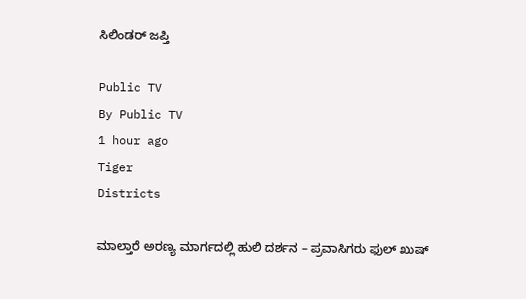ಸಿಲಿಂಡರ್‌ ಜಪ್ತಿ

Public TV
By Public TV
1 hour ago
Tiger
Districts

ಮಾಲ್ತಾರೆ ಅರಣ್ಯ ಮಾರ್ಗದಲ್ಲಿ ಹುಲಿ ದರ್ಶನ – ಪ್ರವಾಸಿಗರು ಫುಲ್‌ ಖುಷ್‌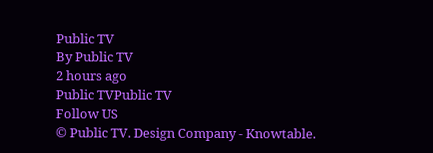Public TV
By Public TV
2 hours ago
Public TVPublic TV
Follow US
© Public TV. Design Company - Knowtable.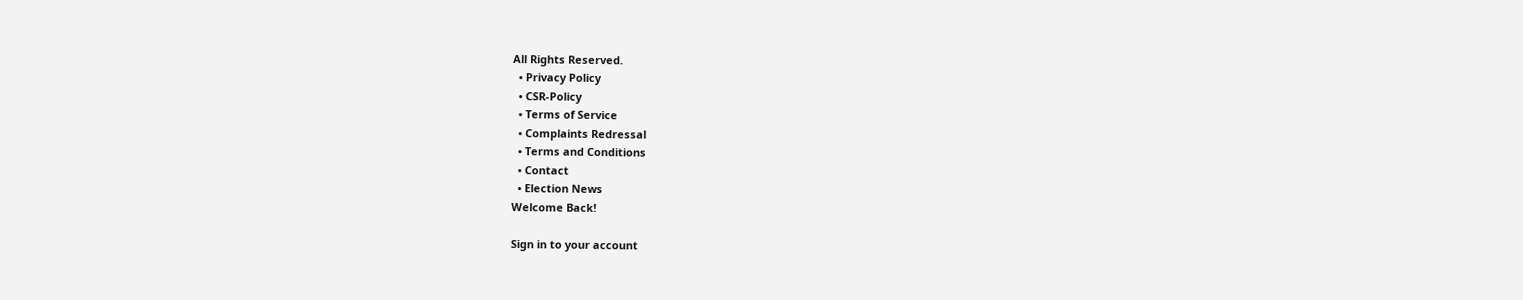All Rights Reserved.
  • Privacy Policy
  • CSR-Policy
  • Terms of Service
  • Complaints Redressal
  • Terms and Conditions
  • Contact
  • Election News
Welcome Back!

Sign in to your account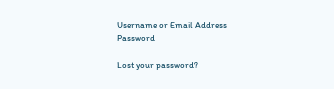Username or Email Address
Password

Lost your password?